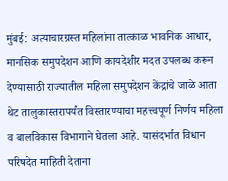मुंबई: अत्याचारग्रस्त महिलांना तात्काळ भावनिक आधार, मानसिक समुपदेशन आणि कायदेशीर मदत उपलब्ध करून देण्यासाठी राज्यातील महिला समुपदेशन केंद्रांचे जाळे आता थेट तालुकास्तरापर्यंत विस्तारण्याचा महत्त्वपूर्ण निर्णय महिला व बालविकास विभागाने घेतला आहे. यासंदर्भात विधान परिषदेत माहिती देताना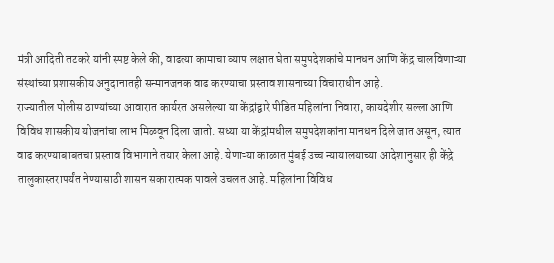मंत्री आदिती तटकरे यांनी स्पष्ट केले की, वाढत्या कामाचा व्याप लक्षात घेता समुपदेशकांचे मानधन आणि केंद्र चालविणाऱ्या संस्थांच्या प्रशासकीय अनुदानातही सन्मानजनक वाढ करण्याचा प्रस्ताव शासनाच्या विचाराधीन आहे.
राज्यातील पोलीस ठाण्यांच्या आवारात कार्यरत असलेल्या या केंद्रांद्वारे पीडित महिलांना निवारा, कायदेशीर सल्ला आणि विविध शासकीय योजनांचा लाभ मिळवून दिला जातो. सध्या या केंद्रांमधील समुपदेशकांना मानधन दिले जात असून, त्यात वाढ करण्याबाबतचा प्रस्ताव विभागाने तयार केला आहे. येणाऱ्या काळात मुंबई उच्च न्यायालयाच्या आदेशानुसार ही केंद्रे तालुकास्तरापर्यंत नेण्यासाठी शासन सकारात्मक पावले उचलत आहे. महिलांना विविध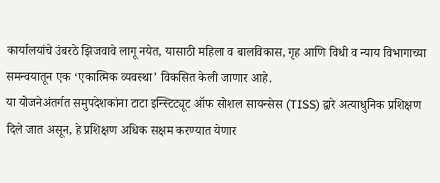कार्यालयांचे उंबरठे झिजवावे लागू नयेत, यासाठी महिला व बालविकास, गृह आणि विधी व न्याय विभागाच्या समन्वयातून एक ‘एकात्मिक व्यवस्था’ विकसित केली जाणार आहे.
या योजनेअंतर्गत समुपदेशकांना टाटा इन्स्टिट्यूट ऑफ सोशल सायन्सेस (TISS) द्वारे अत्याधुनिक प्रशिक्षण दिले जात असून, हे प्रशिक्षण अधिक सक्षम करण्यात येणार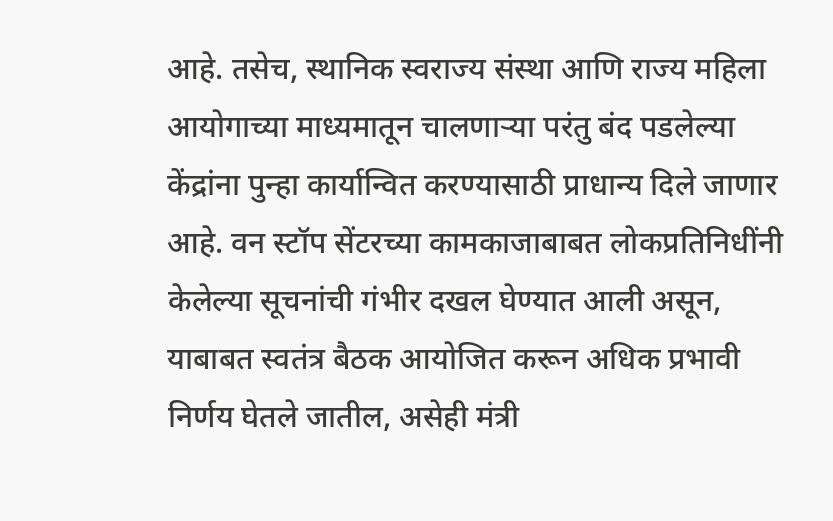आहे. तसेच, स्थानिक स्वराज्य संस्था आणि राज्य महिला आयोगाच्या माध्यमातून चालणाऱ्या परंतु बंद पडलेल्या केंद्रांना पुन्हा कार्यान्वित करण्यासाठी प्राधान्य दिले जाणार आहे. वन स्टॉप सेंटरच्या कामकाजाबाबत लोकप्रतिनिधींनी केलेल्या सूचनांची गंभीर दखल घेण्यात आली असून, याबाबत स्वतंत्र बैठक आयोजित करून अधिक प्रभावी निर्णय घेतले जातील, असेही मंत्री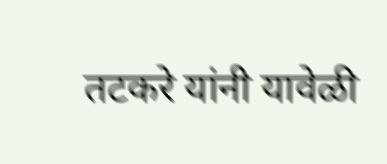तटकरे यांनी यावेळी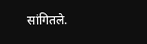सांगितले.